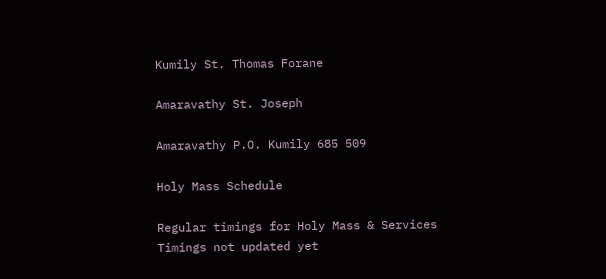Kumily St. Thomas Forane

Amaravathy St. Joseph

Amaravathy P.O. Kumily 685 509

Holy Mass Schedule

Regular timings for Holy Mass & Services
Timings not updated yet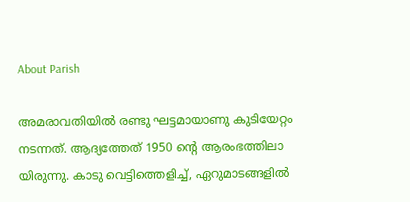About Parish

അമരാവതിയില്‍ രണ്ടു ഘട്ടമായാണു കുടിയേറ്റം നടന്നത്. ആദ്യത്തേത് 1950 ന്‍റെ ആരംഭത്തിലാ യിരുന്നു. കാടു വെട്ടിത്തെളിച്ച്, ഏറുമാടങ്ങളില്‍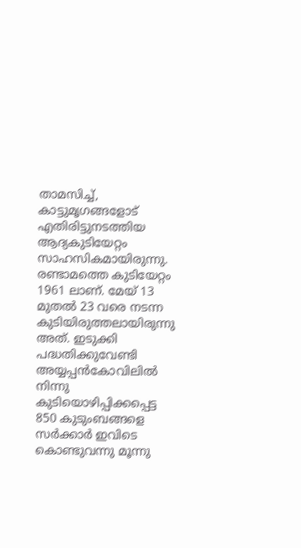താമസിച്ച്, കാട്ടുമൃഗങ്ങളോട് എതിരിട്ടുനടത്തിയ ആദ്യകുടിയേറ്റം സാഹസികമായിരുന്നു. രണ്ടാമത്തെ കുടിയേറ്റം 1961 ലാണ്. മേയ് 13 മുതല്‍ 23 വരെ നടന്ന കുടിയിരുത്തലായിരുന്നു അത്. ഇടുക്കി പദ്ധതിക്കുവേണ്ടി അയ്യപ്പന്‍കോവിലില്‍ നിന്നു കുടിയൊഴിപ്പിക്കപ്പെട്ട 850 കുടുംബങ്ങളെ സര്‍ക്കാര്‍ ഇവിടെ കൊണ്ടുവന്നു മൂന്നു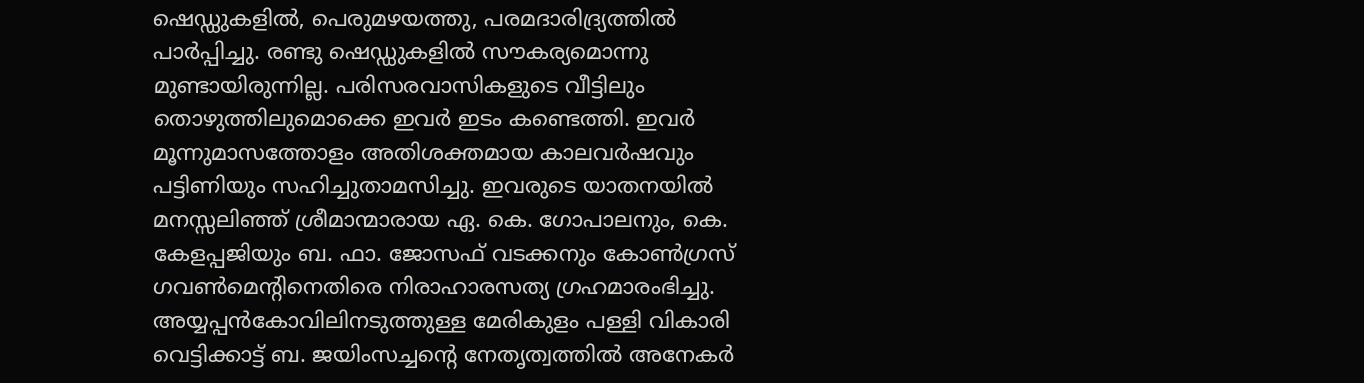ഷെഡ്ഡുകളില്‍, പെരുമഴയത്തു, പരമദാരിദ്ര്യത്തില്‍ പാര്‍പ്പിച്ചു. രണ്ടു ഷെഡ്ഡുകളില്‍ സൗകര്യമൊന്നു മുണ്ടായിരുന്നില്ല. പരിസരവാസികളുടെ വീട്ടിലും തൊഴുത്തിലുമൊക്കെ ഇവര്‍ ഇടം കണ്ടെത്തി. ഇവര്‍ മൂന്നുമാസത്തോളം അതിശക്തമായ കാലവര്‍ഷവും പട്ടിണിയും സഹിച്ചുതാമസിച്ചു. ഇവരുടെ യാതനയില്‍ മനസ്സലിഞ്ഞ് ശ്രീമാന്മാരായ ഏ. കെ. ഗോപാലനും, കെ. കേളപ്പജിയും ബ. ഫാ. ജോസഫ് വടക്കനും കോണ്‍ഗ്രസ് ഗവണ്‍മെന്‍റിനെതിരെ നിരാഹാരസത്യ ഗ്രഹമാരംഭിച്ചു. അയ്യപ്പന്‍കോവിലിനടുത്തുള്ള മേരികുളം പള്ളി വികാരി വെട്ടിക്കാട്ട് ബ. ജയിംസച്ചന്‍റെ നേതൃത്വത്തില്‍ അനേകര്‍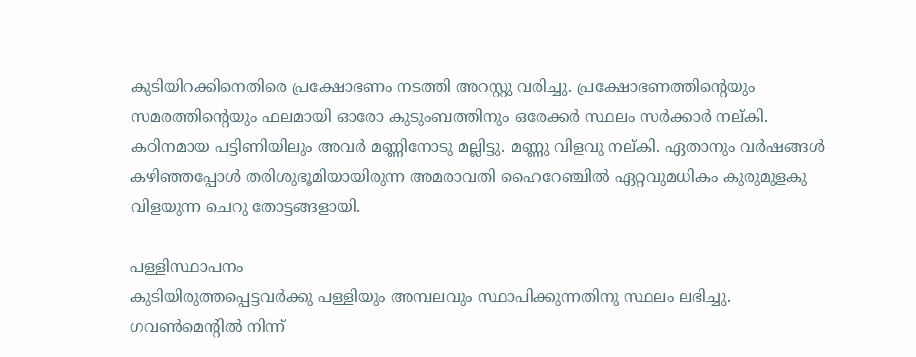കുടിയിറക്കിനെതിരെ പ്രക്ഷോഭണം നടത്തി അറസ്റ്റു വരിച്ചു. പ്രക്ഷോഭണത്തിന്‍റെയും സമരത്തിന്‍റെയും ഫലമായി ഓരോ കുടുംബത്തിനും ഒരേക്കര്‍ സ്ഥലം സര്‍ക്കാര്‍ നല്കി. കഠിനമായ പട്ടിണിയിലും അവര്‍ മണ്ണിനോടു മല്ലിട്ടു. മണ്ണു വിളവു നല്കി. ഏതാനും വര്‍ഷങ്ങള്‍ കഴിഞ്ഞപ്പോള്‍ തരിശുഭൂമിയായിരുന്ന അമരാവതി ഹൈറേഞ്ചില്‍ ഏറ്റവുമധികം കുരുമുളകു വിളയുന്ന ചെറു തോട്ടങ്ങളായി.

പള്ളിസ്ഥാപനം
കുടിയിരുത്തപ്പെട്ടവര്‍ക്കു പള്ളിയും അമ്പലവും സ്ഥാപിക്കുന്നതിനു സ്ഥലം ലഭിച്ചു. ഗവണ്‍മെന്‍റില്‍ നിന്ന്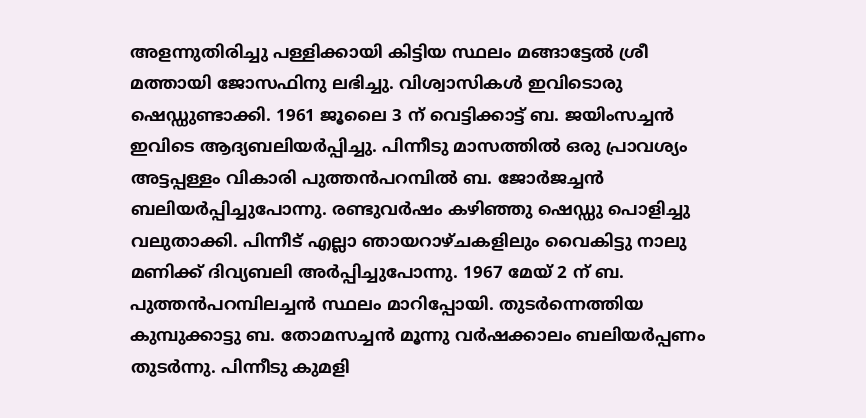അളന്നുതിരിച്ചു പള്ളിക്കായി കിട്ടിയ സ്ഥലം മങ്ങാട്ടേല്‍ ശ്രീ മത്തായി ജോസഫിനു ലഭിച്ചു. വിശ്വാസികള്‍ ഇവിടൊരു ഷെഡ്ഡുണ്ടാക്കി. 1961 ജൂലൈ 3 ന് വെട്ടിക്കാട്ട് ബ. ജയിംസച്ചന്‍ ഇവിടെ ആദ്യബലിയര്‍പ്പിച്ചു. പിന്നീടു മാസത്തില്‍ ഒരു പ്രാവശ്യം അട്ടപ്പള്ളം വികാരി പുത്തന്‍പറമ്പില്‍ ബ. ജോര്‍ജച്ചന്‍ ബലിയര്‍പ്പിച്ചുപോന്നു. രണ്ടുവര്‍ഷം കഴിഞ്ഞു ഷെഡ്ഡു പൊളിച്ചു വലുതാക്കി. പിന്നീട് എല്ലാ ഞായറാഴ്ചകളിലും വൈകിട്ടു നാലു മണിക്ക് ദിവ്യബലി അര്‍പ്പിച്ചുപോന്നു. 1967 മേയ് 2 ന് ബ. പുത്തന്‍പറമ്പിലച്ചന്‍ സ്ഥലം മാറിപ്പോയി. തുടര്‍ന്നെത്തിയ കുമ്പുക്കാട്ടു ബ. തോമസച്ചന്‍ മൂന്നു വര്‍ഷക്കാലം ബലിയര്‍പ്പണം തുടര്‍ന്നു. പിന്നീടു കുമളി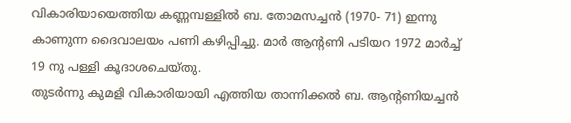വികാരിയായെത്തിയ കണ്ണമ്പള്ളില്‍ ബ. തോമസച്ചന്‍ (1970- 71) ഇന്നു കാണുന്ന ദൈവാലയം പണി കഴിപ്പിച്ചു. മാര്‍ ആന്‍റണി പടിയറ 1972 മാര്‍ച്ച് 19 നു പള്ളി കൂദാശചെയ്തു.
തുടര്‍ന്നു കുമളി വികാരിയായി എത്തിയ താന്നിക്കല്‍ ബ. ആന്‍റണിയച്ചന്‍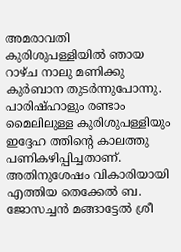അമരാവതി കുരിശുപള്ളിയില്‍ ഞായ റാഴ്ച നാലു മണിക്കു കുര്‍ബാന തുടര്‍ന്നുപോന്നു. പാരിഷ്ഹാളും രണ്ടാം മൈലിലുള്ള കുരിശുപള്ളിയും ഇദ്ദേഹ ത്തിന്‍റെ കാലത്തു പണികഴിപ്പിച്ചതാണ്. അതിനുശേഷം വികാരിയായി എത്തിയ തെക്കേല്‍ ബ. ജോസച്ചന്‍ മങ്ങാട്ടേല്‍ ശ്രീ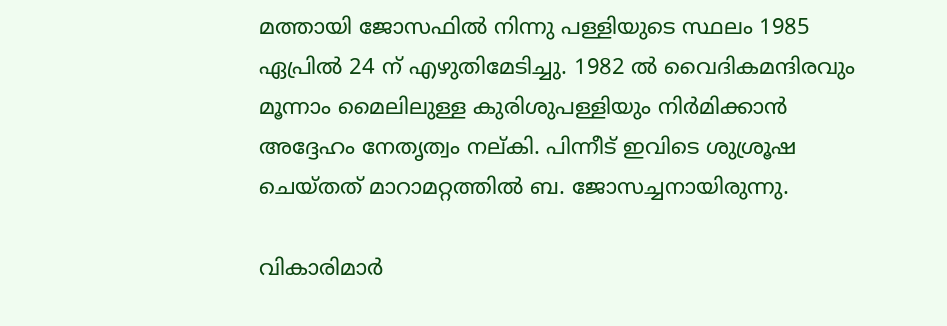മത്തായി ജോസഫില്‍ നിന്നു പള്ളിയുടെ സ്ഥലം 1985 ഏപ്രില്‍ 24 ന് എഴുതിമേടിച്ചു. 1982 ല്‍ വൈദികമന്ദിരവും മൂന്നാം മൈലിലുള്ള കുരിശുപള്ളിയും നിര്‍മിക്കാന്‍ അദ്ദേഹം നേതൃത്വം നല്കി. പിന്നീട് ഇവിടെ ശുശ്രൂഷ ചെയ്തത് മാറാമറ്റത്തില്‍ ബ. ജോസച്ചനായിരുന്നു.

വികാരിമാര്‍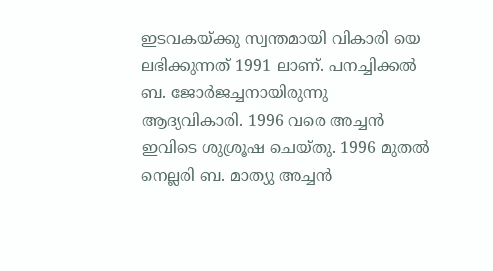ഇടവകയ്ക്കു സ്വന്തമായി വികാരി യെ ലഭിക്കുന്നത് 1991 ലാണ്. പനച്ചിക്കല്‍ ബ. ജോര്‍ജച്ചനായിരുന്നു ആദ്യവികാരി. 1996 വരെ അച്ചന്‍ ഇവിടെ ശുശ്രൂഷ ചെയ്തു. 1996 മുതല്‍ നെല്ലരി ബ. മാത്യു അച്ചന്‍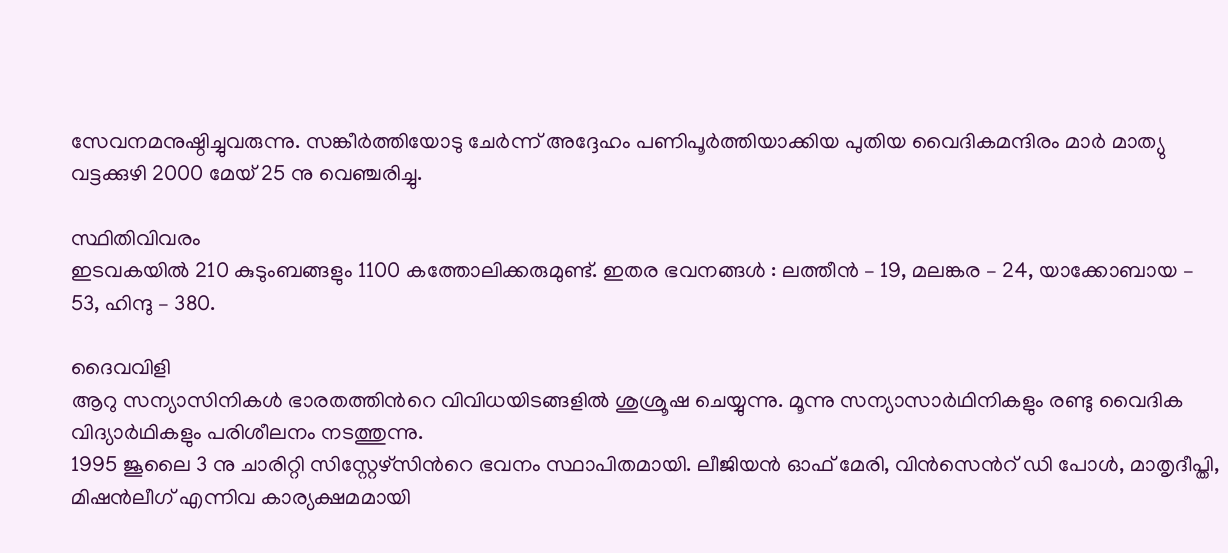സേവനമനുഷ്ഠിച്ചുവരുന്നു. സങ്കീര്‍ത്തിയോടു ചേര്‍ന്ന് അദ്ദേഹം പണിപൂര്‍ത്തിയാക്കിയ പുതിയ വൈദികമന്ദിരം മാര്‍ മാത്യു വട്ടക്കുഴി 2000 മേയ് 25 നു വെഞ്ചരിച്ചു.

സ്ഥിതിവിവരം
ഇടവകയില്‍ 210 കുടുംബങ്ങളും 1100 കത്തോലിക്കരുമുണ്ട്. ഇതര ഭവനങ്ങള്‍ : ലത്തീന്‍ – 19, മലങ്കര – 24, യാക്കോബായ – 53, ഹിന്ദു – 380.

ദൈവവിളി
ആറു സന്യാസിനികള്‍ ഭാരതത്തിന്‍റെ വിവിധയിടങ്ങളില്‍ ശുശ്രൂഷ ചെയ്യുന്നു. മൂന്നു സന്യാസാര്‍ഥിനികളും രണ്ടു വൈദിക വിദ്യാര്‍ഥികളും പരിശീലനം നടത്തുന്നു.
1995 ജൂലൈ 3 നു ചാരിറ്റി സിസ്റ്റേഴ്സിന്‍റെ ഭവനം സ്ഥാപിതമായി. ലീജിയന്‍ ഓഫ് മേരി, വിന്‍സെന്‍റ് ഡി പോള്‍, മാതൃദീപ്തി, മിഷന്‍ലീഗ് എന്നിവ കാര്യക്ഷമമായി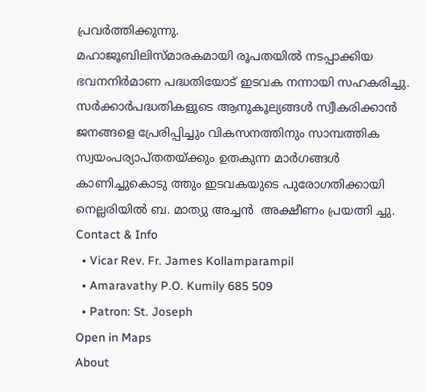പ്രവര്‍ത്തിക്കുന്നു.
മഹാജൂബിലിസ്മാരകമായി രൂപതയില്‍ നടപ്പാക്കിയ ഭവനനിര്‍മാണ പദ്ധതിയോട് ഇടവക നന്നായി സഹകരിച്ചു. സര്‍ക്കാര്‍പദ്ധതികളുടെ ആനുകൂല്യങ്ങള്‍ സ്വീകരിക്കാന്‍ ജനങ്ങളെ പ്രേരിപ്പിച്ചും വികസനത്തിനും സാമ്പത്തിക സ്വയംപര്യാപ്തതയ്ക്കും ഉതകുന്ന മാര്‍ഗങ്ങള്‍ കാണിച്ചുകൊടു ത്തും ഇടവകയുടെ പുരോഗതിക്കായി നെല്ലരിയില്‍ ബ. മാത്യു അച്ചന്‍  അക്ഷീണം പ്രയത്നി ച്ചു.
Contact & Info
  • Vicar Rev. Fr. James Kollamparampil
  • Amaravathy P.O. Kumily 685 509
  • Patron: St. Joseph
Open in Maps
About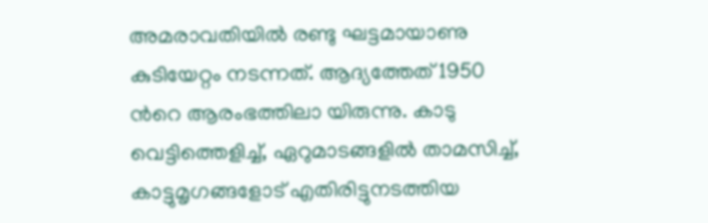അമരാവതിയില്‍ രണ്ടു ഘട്ടമായാണു കുടിയേറ്റം നടന്നത്. ആദ്യത്തേത് 1950 ന്‍റെ ആരംഭത്തിലാ യിരുന്നു. കാടു വെട്ടിത്തെളിച്ച്, ഏറുമാടങ്ങളില്‍ താമസിച്ച്, കാട്ടുമൃഗങ്ങളോട് എതിരിട്ടുനടത്തിയ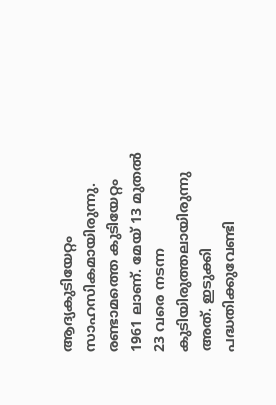ആദ്യകുടിയേറ്റം സാഹസികമായിരുന്നു. രണ്ടാമത്തെ കുടിയേറ്റം 1961 ലാണ്. മേയ് 13 മുതല്‍ 23 വരെ നടന്ന കുടിയിരുത്തലായിരുന്നു അത്. ഇടുക്കി പദ്ധതിക്കുവേണ്ടി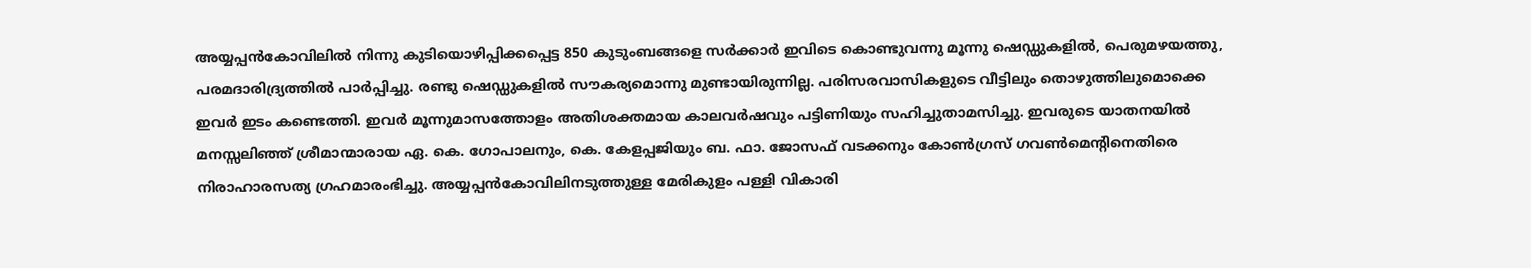അയ്യപ്പന്‍കോവിലില്‍ നിന്നു കുടിയൊഴിപ്പിക്കപ്പെട്ട 850 കുടുംബങ്ങളെ സര്‍ക്കാര്‍ ഇവിടെ കൊണ്ടുവന്നു മൂന്നു ഷെഡ്ഡുകളില്‍, പെരുമഴയത്തു, പരമദാരിദ്ര്യത്തില്‍ പാര്‍പ്പിച്ചു. രണ്ടു ഷെഡ്ഡുകളില്‍ സൗകര്യമൊന്നു മുണ്ടായിരുന്നില്ല. പരിസരവാസികളുടെ വീട്ടിലും തൊഴുത്തിലുമൊക്കെ ഇവര്‍ ഇടം കണ്ടെത്തി. ഇവര്‍ മൂന്നുമാസത്തോളം അതിശക്തമായ കാലവര്‍ഷവും പട്ടിണിയും സഹിച്ചുതാമസിച്ചു. ഇവരുടെ യാതനയില്‍ മനസ്സലിഞ്ഞ് ശ്രീമാന്മാരായ ഏ. കെ. ഗോപാലനും, കെ. കേളപ്പജിയും ബ. ഫാ. ജോസഫ് വടക്കനും കോണ്‍ഗ്രസ് ഗവണ്‍മെന്‍റിനെതിരെ നിരാഹാരസത്യ ഗ്രഹമാരംഭിച്ചു. അയ്യപ്പന്‍കോവിലിനടുത്തുള്ള മേരികുളം പള്ളി വികാരി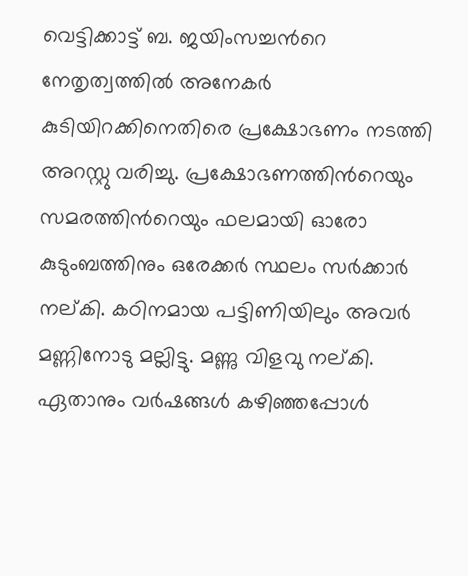വെട്ടിക്കാട്ട് ബ. ജയിംസച്ചന്‍റെ നേതൃത്വത്തില്‍ അനേകര്‍ കുടിയിറക്കിനെതിരെ പ്രക്ഷോഭണം നടത്തി അറസ്റ്റു വരിച്ചു. പ്രക്ഷോഭണത്തിന്‍റെയും സമരത്തിന്‍റെയും ഫലമായി ഓരോ കുടുംബത്തിനും ഒരേക്കര്‍ സ്ഥലം സര്‍ക്കാര്‍ നല്കി. കഠിനമായ പട്ടിണിയിലും അവര്‍ മണ്ണിനോടു മല്ലിട്ടു. മണ്ണു വിളവു നല്കി. ഏതാനും വര്‍ഷങ്ങള്‍ കഴിഞ്ഞപ്പോള്‍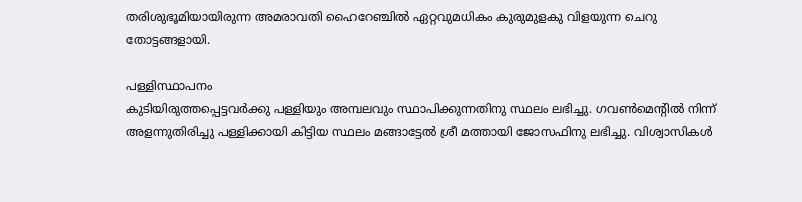തരിശുഭൂമിയായിരുന്ന അമരാവതി ഹൈറേഞ്ചില്‍ ഏറ്റവുമധികം കുരുമുളകു വിളയുന്ന ചെറു തോട്ടങ്ങളായി.

പള്ളിസ്ഥാപനം
കുടിയിരുത്തപ്പെട്ടവര്‍ക്കു പള്ളിയും അമ്പലവും സ്ഥാപിക്കുന്നതിനു സ്ഥലം ലഭിച്ചു. ഗവണ്‍മെന്‍റില്‍ നിന്ന് അളന്നുതിരിച്ചു പള്ളിക്കായി കിട്ടിയ സ്ഥലം മങ്ങാട്ടേല്‍ ശ്രീ മത്തായി ജോസഫിനു ലഭിച്ചു. വിശ്വാസികള്‍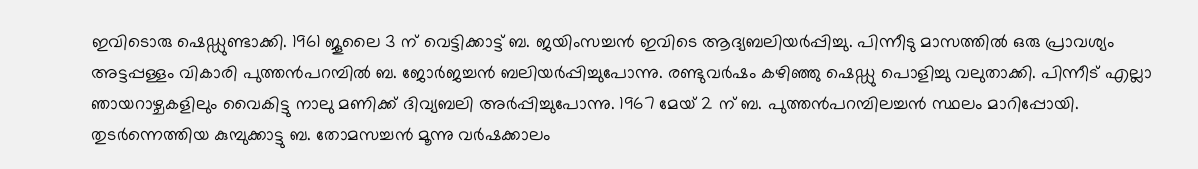ഇവിടൊരു ഷെഡ്ഡുണ്ടാക്കി. 1961 ജൂലൈ 3 ന് വെട്ടിക്കാട്ട് ബ. ജയിംസച്ചന്‍ ഇവിടെ ആദ്യബലിയര്‍പ്പിച്ചു. പിന്നീടു മാസത്തില്‍ ഒരു പ്രാവശ്യം അട്ടപ്പള്ളം വികാരി പുത്തന്‍പറമ്പില്‍ ബ. ജോര്‍ജച്ചന്‍ ബലിയര്‍പ്പിച്ചുപോന്നു. രണ്ടുവര്‍ഷം കഴിഞ്ഞു ഷെഡ്ഡു പൊളിച്ചു വലുതാക്കി. പിന്നീട് എല്ലാ ഞായറാഴ്ചകളിലും വൈകിട്ടു നാലു മണിക്ക് ദിവ്യബലി അര്‍പ്പിച്ചുപോന്നു. 1967 മേയ് 2 ന് ബ. പുത്തന്‍പറമ്പിലച്ചന്‍ സ്ഥലം മാറിപ്പോയി. തുടര്‍ന്നെത്തിയ കുമ്പുക്കാട്ടു ബ. തോമസച്ചന്‍ മൂന്നു വര്‍ഷക്കാലം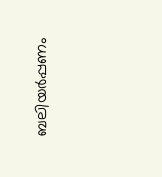ബലിയര്‍പ്പണം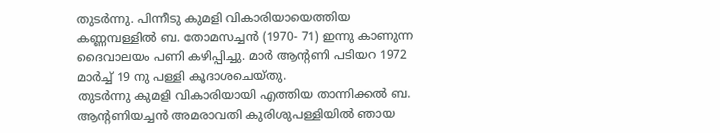തുടര്‍ന്നു. പിന്നീടു കുമളി വികാരിയായെത്തിയ കണ്ണമ്പള്ളില്‍ ബ. തോമസച്ചന്‍ (1970- 71) ഇന്നു കാണുന്ന ദൈവാലയം പണി കഴിപ്പിച്ചു. മാര്‍ ആന്‍റണി പടിയറ 1972 മാര്‍ച്ച് 19 നു പള്ളി കൂദാശചെയ്തു.
തുടര്‍ന്നു കുമളി വികാരിയായി എത്തിയ താന്നിക്കല്‍ ബ. ആന്‍റണിയച്ചന്‍ അമരാവതി കുരിശുപള്ളിയില്‍ ഞായ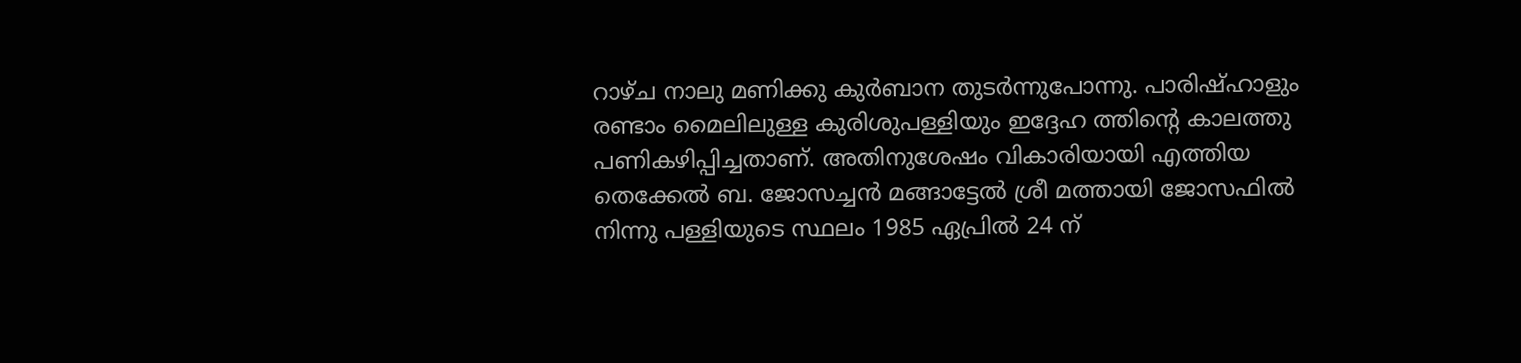റാഴ്ച നാലു മണിക്കു കുര്‍ബാന തുടര്‍ന്നുപോന്നു. പാരിഷ്ഹാളും രണ്ടാം മൈലിലുള്ള കുരിശുപള്ളിയും ഇദ്ദേഹ ത്തിന്‍റെ കാലത്തു പണികഴിപ്പിച്ചതാണ്. അതിനുശേഷം വികാരിയായി എത്തിയ തെക്കേല്‍ ബ. ജോസച്ചന്‍ മങ്ങാട്ടേല്‍ ശ്രീ മത്തായി ജോസഫില്‍ നിന്നു പള്ളിയുടെ സ്ഥലം 1985 ഏപ്രില്‍ 24 ന്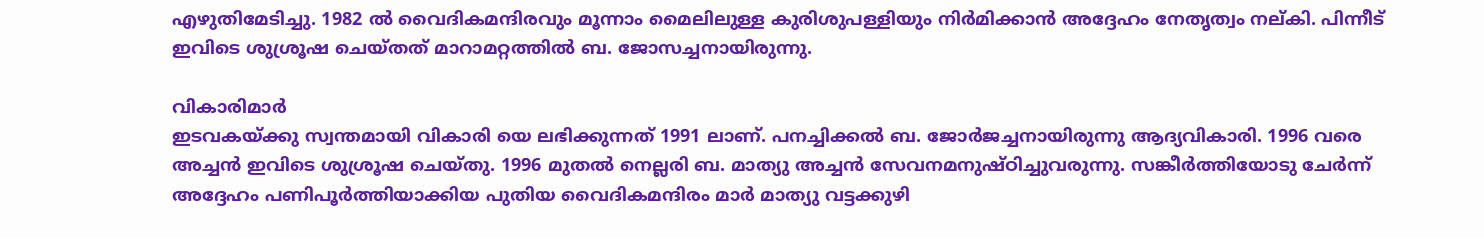എഴുതിമേടിച്ചു. 1982 ല്‍ വൈദികമന്ദിരവും മൂന്നാം മൈലിലുള്ള കുരിശുപള്ളിയും നിര്‍മിക്കാന്‍ അദ്ദേഹം നേതൃത്വം നല്കി. പിന്നീട് ഇവിടെ ശുശ്രൂഷ ചെയ്തത് മാറാമറ്റത്തില്‍ ബ. ജോസച്ചനായിരുന്നു.

വികാരിമാര്‍
ഇടവകയ്ക്കു സ്വന്തമായി വികാരി യെ ലഭിക്കുന്നത് 1991 ലാണ്. പനച്ചിക്കല്‍ ബ. ജോര്‍ജച്ചനായിരുന്നു ആദ്യവികാരി. 1996 വരെ അച്ചന്‍ ഇവിടെ ശുശ്രൂഷ ചെയ്തു. 1996 മുതല്‍ നെല്ലരി ബ. മാത്യു അച്ചന്‍ സേവനമനുഷ്ഠിച്ചുവരുന്നു. സങ്കീര്‍ത്തിയോടു ചേര്‍ന്ന് അദ്ദേഹം പണിപൂര്‍ത്തിയാക്കിയ പുതിയ വൈദികമന്ദിരം മാര്‍ മാത്യു വട്ടക്കുഴി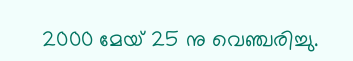2000 മേയ് 25 നു വെഞ്ചരിച്ചു.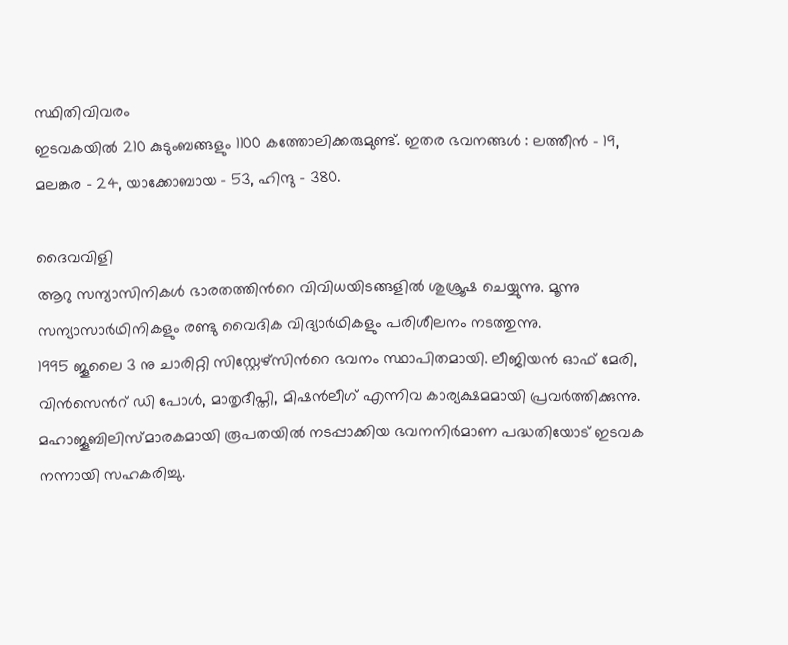സ്ഥിതിവിവരം
ഇടവകയില്‍ 210 കുടുംബങ്ങളും 1100 കത്തോലിക്കരുമുണ്ട്. ഇതര ഭവനങ്ങള്‍ : ലത്തീന്‍ – 19, മലങ്കര – 24, യാക്കോബായ – 53, ഹിന്ദു – 380.

ദൈവവിളി
ആറു സന്യാസിനികള്‍ ഭാരതത്തിന്‍റെ വിവിധയിടങ്ങളില്‍ ശുശ്രൂഷ ചെയ്യുന്നു. മൂന്നു സന്യാസാര്‍ഥിനികളും രണ്ടു വൈദിക വിദ്യാര്‍ഥികളും പരിശീലനം നടത്തുന്നു.
1995 ജൂലൈ 3 നു ചാരിറ്റി സിസ്റ്റേഴ്സിന്‍റെ ഭവനം സ്ഥാപിതമായി. ലീജിയന്‍ ഓഫ് മേരി, വിന്‍സെന്‍റ് ഡി പോള്‍, മാതൃദീപ്തി, മിഷന്‍ലീഗ് എന്നിവ കാര്യക്ഷമമായി പ്രവര്‍ത്തിക്കുന്നു.
മഹാജൂബിലിസ്മാരകമായി രൂപതയില്‍ നടപ്പാക്കിയ ഭവനനിര്‍മാണ പദ്ധതിയോട് ഇടവക നന്നായി സഹകരിച്ചു.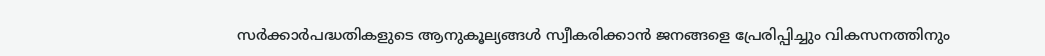സര്‍ക്കാര്‍പദ്ധതികളുടെ ആനുകൂല്യങ്ങള്‍ സ്വീകരിക്കാന്‍ ജനങ്ങളെ പ്രേരിപ്പിച്ചും വികസനത്തിനും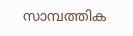സാമ്പത്തിക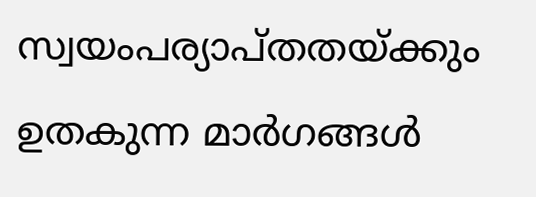സ്വയംപര്യാപ്തതയ്ക്കും ഉതകുന്ന മാര്‍ഗങ്ങള്‍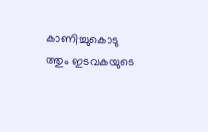കാണിച്ചുകൊടു ത്തും ഇടവകയുടെ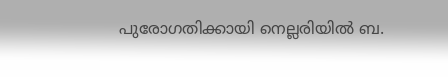പുരോഗതിക്കായി നെല്ലരിയില്‍ ബ.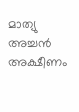മാത്യു അച്ചന്‍  അക്ഷീണം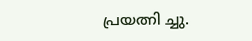പ്രയത്നി ച്ചു.